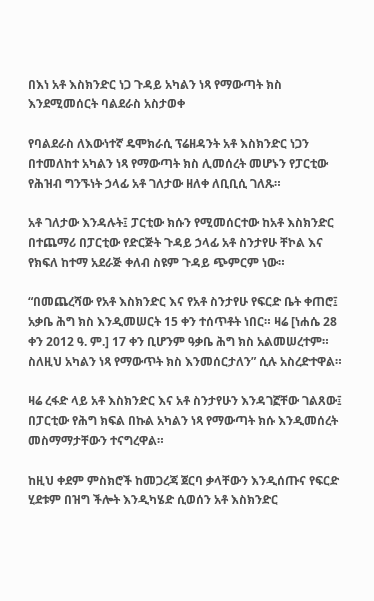በእነ አቶ እስክንድር ነጋ ጉዳይ አካልን ነጻ የማውጣት ክስ እንደሚመሰርት ባልደራስ አስታወቀ

የባልደራስ ለእውነተኛ ዴሞክራሲ ፕሬዘዳንት አቶ እስክንድር ነጋን በተመለከተ አካልን ነጻ የማውጣት ክስ ሊመሰረት መሆኑን የፓርቲው የሕዝብ ግንኙነት ኃላፊ አቶ ገለታው ዘለቀ ለቢቢሲ ገለጹ።

አቶ ገለታው እንዳሉት፤ ፓርቲው ክሱን የሚመሰርተው ከአቶ እስክንድር በተጨማሪ በፓርቲው የድርጅት ጉዳይ ኃላፊ አቶ ስንታየሁ ቸኮል እና የክፍለ ከተማ አደራጅ ቀለብ ስዩም ጉዳይ ጭምርም ነው።

“በመጨረሻው የአቶ እስክንድር እና የአቶ ስንታየሁ የፍርድ ቤት ቀጠሮ፤ አቃቤ ሕግ ክስ እንዲመሠርት 15 ቀን ተሰጥቶት ነበር። ዛሬ [ነሐሴ 28 ቀን 2012 ዓ. ም.] 17 ቀን ቢሆንም ዓቃቤ ሕግ ክስ አልመሠረተም። ስለዚህ አካልን ነጻ የማውጥት ክስ እንመሰርታለን” ሲሉ አስረድተዋል።

ዛሬ ረፋድ ላይ አቶ እስክንድር እና አቶ ስንታየሁን እንዳገኟቸው ገልጸው፤ በፓርቲው የሕግ ክፍል በኩል አካልን ነጻ የማውጣት ክሱ እንዲመሰረት መስማማታቸውን ተናግረዋል።

ከዚህ ቀደም ምስክሮች ከመጋረጃ ጀርባ ቃላቸውን እንዲሰጡና የፍርድ ሂደቱም በዝግ ችሎት እንዲካሄድ ሲወሰን አቶ እስክንድር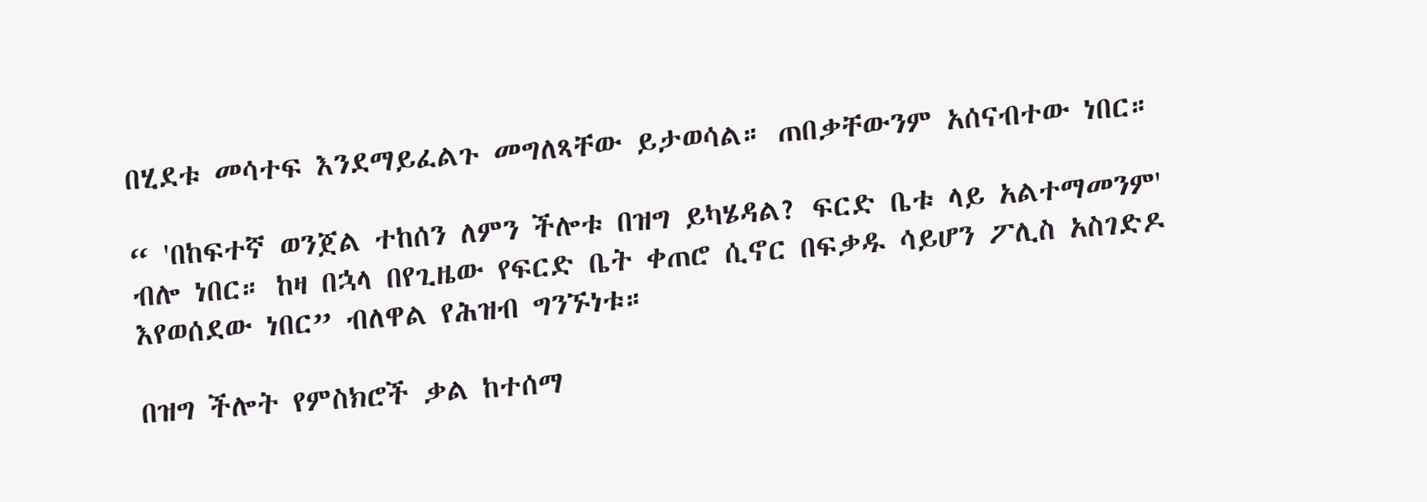በሂደቱ መሳተፍ እንደማይፈልጉ መግለጻቸው ይታወሳል። ጠበቃቸውንም አሰናብተው ነበር።

“ 'በከፍተኛ ወንጀል ተከሰን ለምን ችሎቱ በዝግ ይካሄዳል? ፍርድ ቤቱ ላይ አልተማመንም' ብሎ ነበር። ከዛ በኋላ በየጊዜው የፍርድ ቤት ቀጠሮ ሲኖር በፍቃዱ ሳይሆን ፖሊስ አስገድዶ እየወሰደው ነበር” ብለዋል የሕዝብ ግንኙነቱ።

በዝግ ችሎት የምስክሮች ቃል ከተሰማ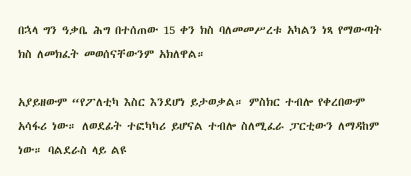በኋላ ግን ዓቃቤ ሕግ በተሰጠው 15 ቀን ክስ ባለመመሥረቱ አካልን ነጻ የማውጣት ክስ ለመክፈት መወሰናቸውንም አክለዋል።

አያይዘውም “የፖለቲካ እስር እንደሆነ ይታወቃል። ምስክር ተብሎ የቀረበውም አሳፋሪ ነው። ለወደፊት ተፎካካሪ ይሆናል ተብሎ ስለሚፈራ ፓርቲውን ለማዳከም ነው። ባልደራስ ላይ ልዩ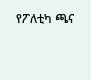የፖለቲካ ጫና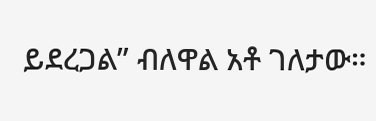ይደረጋል” ብለዋል አቶ ገለታው።